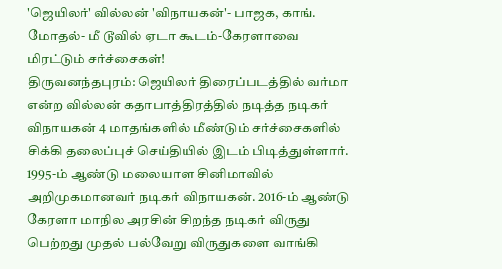'ஜெயிலர்' வில்லன் 'விநாயகன்'- பாஜக, காங். மோதல்- மீ டூவில் ஏடா கூடம்-கேரளாவை மிரட்டும் சர்ச்சைகள்!
திருவனந்தபுரம்: ஜெயிலர் திரைப்படத்தில் வர்மா என்ற வில்லன் கதாபாத்திரத்தில் நடித்த நடிகர் விநாயகன் 4 மாதங்களில் மீண்டும் சர்ச்சைகளில் சிக்கி தலைப்புச் செய்தியில் இடம் பிடித்துள்ளார்.
1995-ம் ஆண்டு மலையாள சினிமாவில் அறிமுகமானவர் நடிகர் விநாயகன். 2016-ம் ஆண்டு கேரளா மாநில அரசின் சிறந்த நடிகர் விருது பெற்றது முதல் பல்வேறு விருதுகளை வாங்கி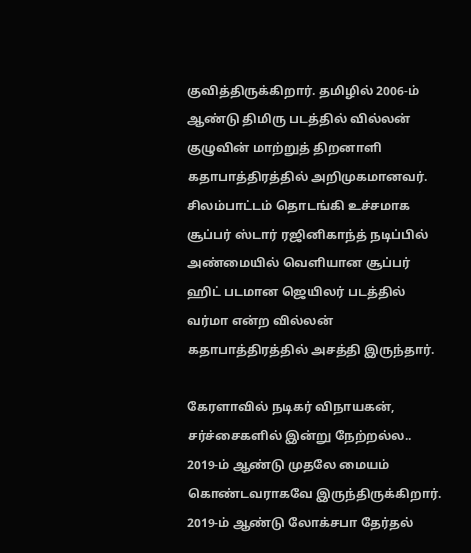குவித்திருக்கிறார். தமிழில் 2006-ம் ஆண்டு திமிரு படத்தில் வில்லன் குழுவின் மாற்றுத் திறனாளி கதாபாத்திரத்தில் அறிமுகமானவர். சிலம்பாட்டம் தொடங்கி உச்சமாக சூப்பர் ஸ்டார் ரஜினிகாந்த் நடிப்பில் அண்மையில் வெளியான சூப்பர் ஹிட் படமான ஜெயிலர் படத்தில் வர்மா என்ற வில்லன் கதாபாத்திரத்தில் அசத்தி இருந்தார்.

கேரளாவில் நடிகர் விநாயகன், சர்ச்சைகளில் இன்று நேற்றல்ல.. 2019-ம் ஆண்டு முதலே மையம் கொண்டவராகவே இருந்திருக்கிறார். 2019-ம் ஆண்டு லோக்சபா தேர்தல்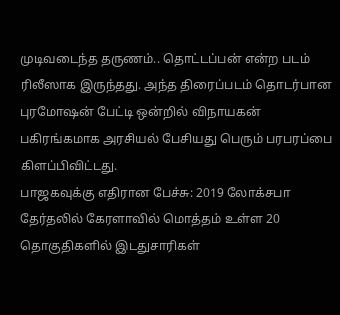முடிவடைந்த தருணம்.. தொட்டப்பன் என்ற படம் ரிலீஸாக இருந்தது. அந்த திரைப்படம் தொடர்பான புரமோஷன் பேட்டி ஒன்றில் விநாயகன் பகிரங்கமாக அரசியல் பேசியது பெரும் பரபரப்பை கிளப்பிவிட்டது.
பாஜகவுக்கு எதிரான பேச்சு: 2019 லோக்சபா தேர்தலில் கேரளாவில் மொத்தம் உள்ள 20 தொகுதிகளில் இடதுசாரிகள்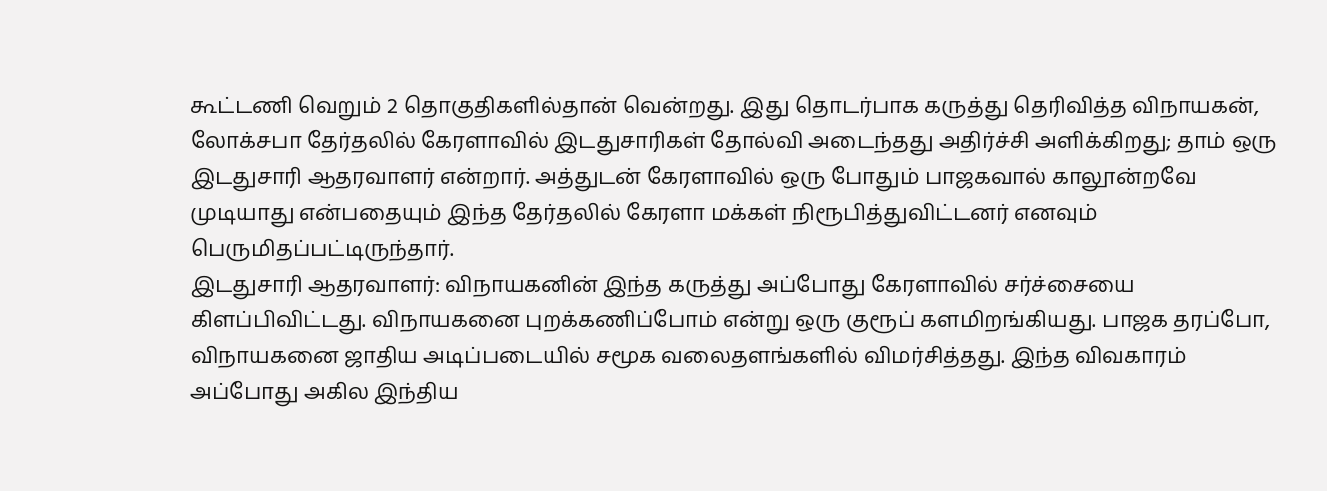கூட்டணி வெறும் 2 தொகுதிகளில்தான் வென்றது. இது தொடர்பாக கருத்து தெரிவித்த விநாயகன், லோக்சபா தேர்தலில் கேரளாவில் இடதுசாரிகள் தோல்வி அடைந்தது அதிர்ச்சி அளிக்கிறது; தாம் ஒரு இடதுசாரி ஆதரவாளர் என்றார். அத்துடன் கேரளாவில் ஒரு போதும் பாஜகவால் காலூன்றவே முடியாது என்பதையும் இந்த தேர்தலில் கேரளா மக்கள் நிரூபித்துவிட்டனர் எனவும் பெருமிதப்பட்டிருந்தார்.
இடதுசாரி ஆதரவாளர்: விநாயகனின் இந்த கருத்து அப்போது கேரளாவில் சர்ச்சையை கிளப்பிவிட்டது. விநாயகனை புறக்கணிப்போம் என்று ஒரு குரூப் களமிறங்கியது. பாஜக தரப்போ, விநாயகனை ஜாதிய அடிப்படையில் சமூக வலைதளங்களில் விமர்சித்தது. இந்த விவகாரம் அப்போது அகில இந்திய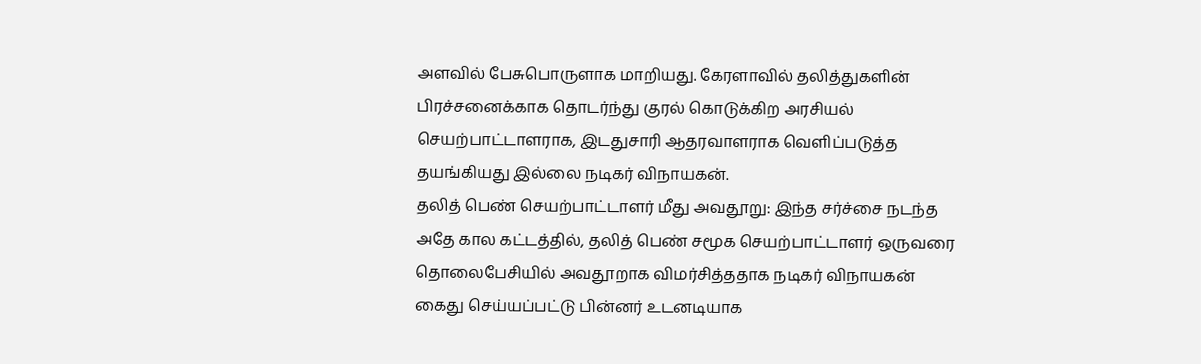அளவில் பேசுபொருளாக மாறியது. கேரளாவில் தலித்துகளின் பிரச்சனைக்காக தொடர்ந்து குரல் கொடுக்கிற அரசியல் செயற்பாட்டாளராக, இடதுசாரி ஆதரவாளராக வெளிப்படுத்த தயங்கியது இல்லை நடிகர் விநாயகன்.
தலித் பெண் செயற்பாட்டாளர் மீது அவதூறு: இந்த சர்ச்சை நடந்த அதே கால கட்டத்தில், தலித் பெண் சமூக செயற்பாட்டாளர் ஒருவரை தொலைபேசியில் அவதூறாக விமர்சித்ததாக நடிகர் விநாயகன் கைது செய்யப்பட்டு பின்னர் உடனடியாக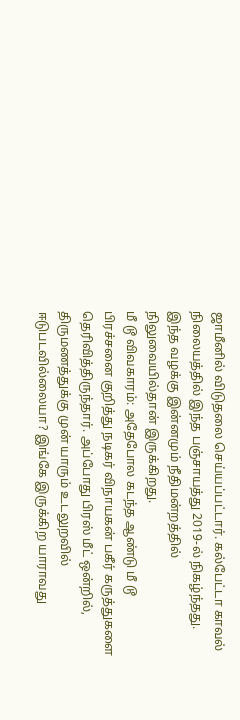ஜாமீனில் விடுதலை செய்யப்பட்டார். கல்பேட்டா காவல் நிலையத்தில் இந்த பஞ்சாயத்து 2019-ல் நிகழ்ந்தது. இந்த வழக்கு இன்னமும் நீதிமன்றத்தில் நிலுவையில்தான் இருக்கிறது.
மீ டூ விவகாரம்: அதேபோல கடந்த ஆண்டு மீ டூ பிரச்சனை குறித்து நடிகர் விநாயகன் பகீர் கருத்துகளை தெரிவித்திருந்தார். அப்போது பிரஸ் மீட் ஒன்றில், திருமணத்துக்கு முன் யாரும் உடலுறவில் ஈடுபடவில்லையா? இங்கே இருக்கிற யாராவது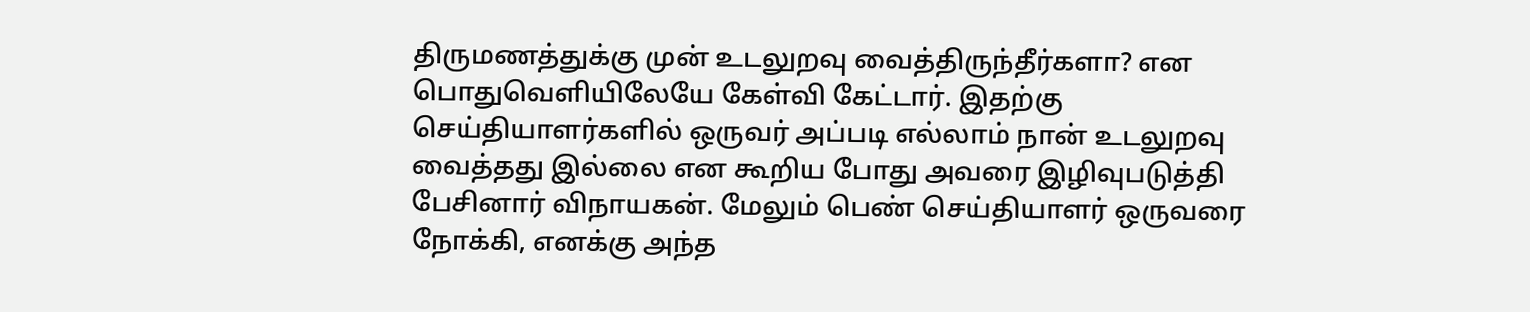திருமணத்துக்கு முன் உடலுறவு வைத்திருந்தீர்களா? என பொதுவெளியிலேயே கேள்வி கேட்டார். இதற்கு செய்தியாளர்களில் ஒருவர் அப்படி எல்லாம் நான் உடலுறவு வைத்தது இல்லை என கூறிய போது அவரை இழிவுபடுத்தி பேசினார் விநாயகன். மேலும் பெண் செய்தியாளர் ஒருவரை நோக்கி, எனக்கு அந்த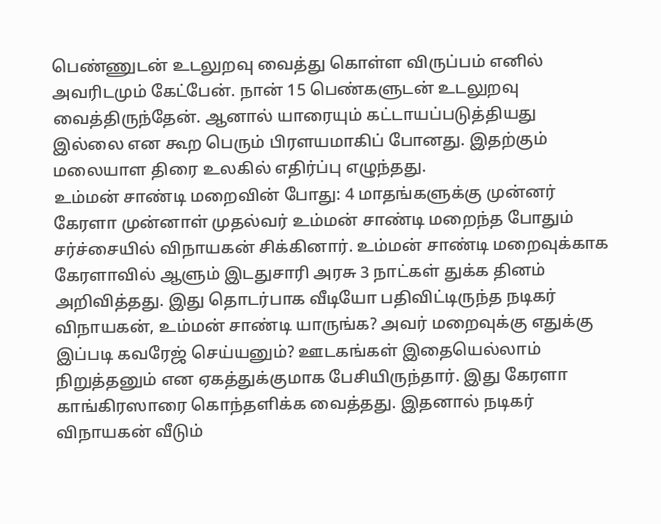பெண்ணுடன் உடலுறவு வைத்து கொள்ள விருப்பம் எனில் அவரிடமும் கேட்பேன். நான் 15 பெண்களுடன் உடலுறவு வைத்திருந்தேன். ஆனால் யாரையும் கட்டாயப்படுத்தியது இல்லை என கூற பெரும் பிரளயமாகிப் போனது. இதற்கும் மலையாள திரை உலகில் எதிர்ப்பு எழுந்தது.
உம்மன் சாண்டி மறைவின் போது: 4 மாதங்களுக்கு முன்னர் கேரளா முன்னாள் முதல்வர் உம்மன் சாண்டி மறைந்த போதும் சர்ச்சையில் விநாயகன் சிக்கினார். உம்மன் சாண்டி மறைவுக்காக கேரளாவில் ஆளும் இடதுசாரி அரசு 3 நாட்கள் துக்க தினம் அறிவித்தது. இது தொடர்பாக வீடியோ பதிவிட்டிருந்த நடிகர் விநாயகன், உம்மன் சாண்டி யாருங்க? அவர் மறைவுக்கு எதுக்கு இப்படி கவரேஜ் செய்யனும்? ஊடகங்கள் இதையெல்லாம் நிறுத்தனும் என ஏகத்துக்குமாக பேசியிருந்தார். இது கேரளா காங்கிரஸாரை கொந்தளிக்க வைத்தது. இதனால் நடிகர் விநாயகன் வீடும்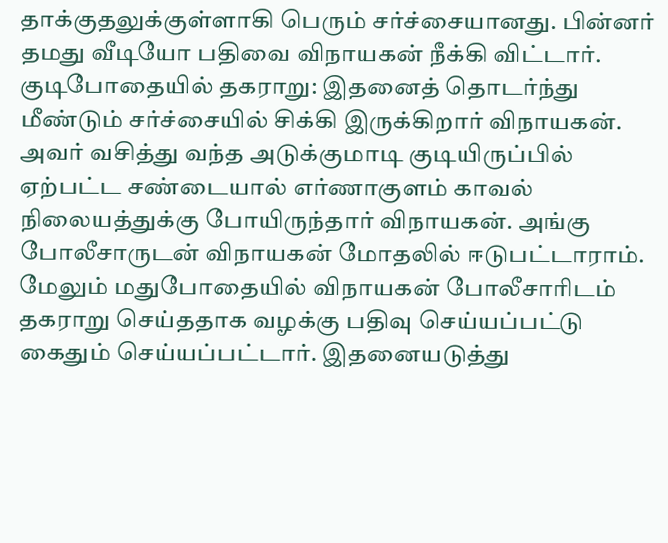தாக்குதலுக்குள்ளாகி பெரும் சர்ச்சையானது. பின்னர் தமது வீடியோ பதிவை விநாயகன் நீக்கி விட்டார்.
குடிபோதையில் தகராறு: இதனைத் தொடர்ந்து மீண்டும் சர்ச்சையில் சிக்கி இருக்கிறார் விநாயகன். அவர் வசித்து வந்த அடுக்குமாடி குடியிருப்பில் ஏற்பட்ட சண்டையால் எர்ணாகுளம் காவல் நிலையத்துக்கு போயிருந்தார் விநாயகன். அங்கு போலீசாருடன் விநாயகன் மோதலில் ஈடுபட்டாராம். மேலும் மதுபோதையில் விநாயகன் போலீசாரிடம் தகராறு செய்ததாக வழக்கு பதிவு செய்யப்பட்டு கைதும் செய்யப்பட்டார். இதனையடுத்து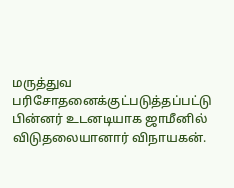மருத்துவ பரிசோதனைக்குட்படுத்தப்பட்டு பின்னர் உடனடியாக ஜாமீனில் விடுதலையானார் விநாயகன்.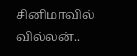சினிமாவில் வில்லன்..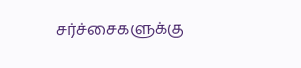சர்ச்சைகளுக்கு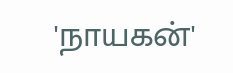'நாயகன்'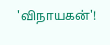'விநாயகன்'!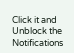Click it and Unblock the Notifications